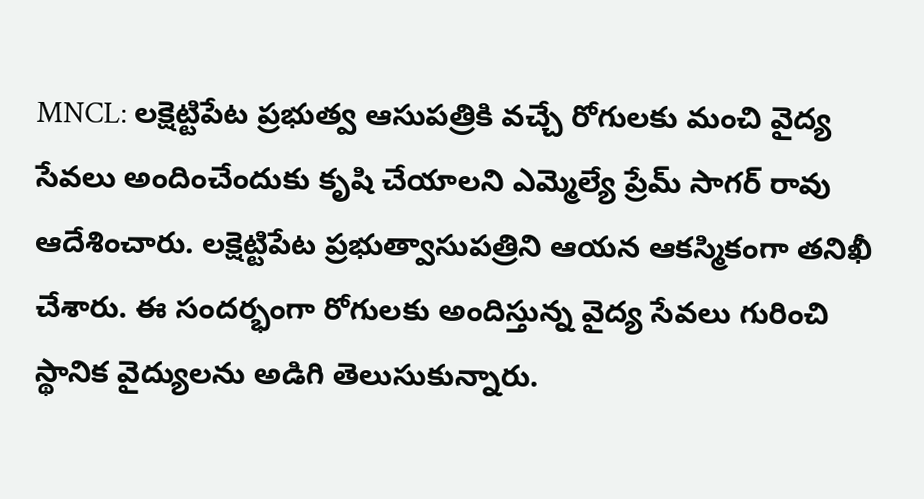MNCL: లక్షెట్టిపేట ప్రభుత్వ ఆసుపత్రికి వచ్చే రోగులకు మంచి వైద్య సేవలు అందించేందుకు కృషి చేయాలని ఎమ్మెల్యే ప్రేమ్ సాగర్ రావు ఆదేశించారు. లక్షెట్టిపేట ప్రభుత్వాసుపత్రిని ఆయన ఆకస్మికంగా తనిఖీ చేశారు. ఈ సందర్భంగా రోగులకు అందిస్తున్న వైద్య సేవలు గురించి స్థానిక వైద్యులను అడిగి తెలుసుకున్నారు.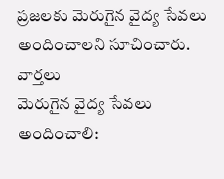ప్రజలకు మెరుగైన వైద్య సేవలు అందించాలని సూచించారు.
వార్తలు
మెరుగైన వైద్య సేవలు అందించాలి: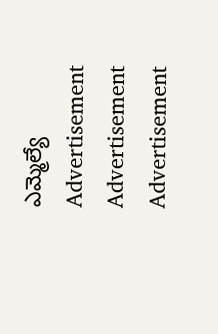ఎమ్మెల్యే
Advertisement
Advertisement
Advertisement